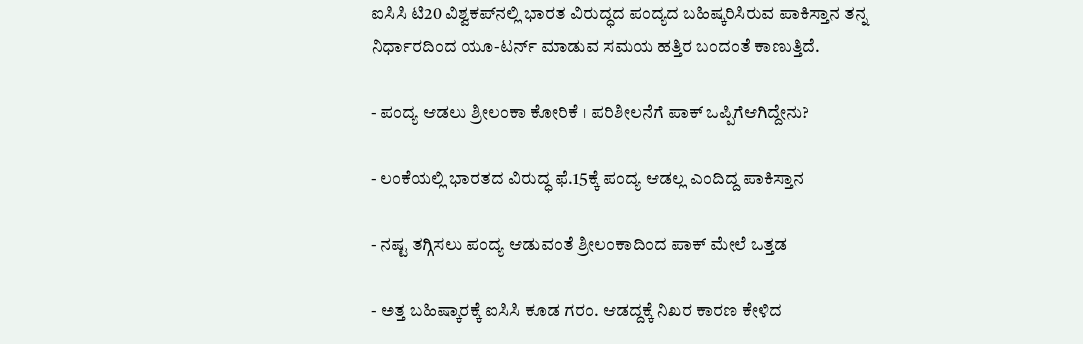ಐಸಿಸಿ ಟಿ20 ವಿಶ್ವಕಪ್‌ನಲ್ಲಿ ಭಾರತ ವಿರುದ್ಧದ ಪಂದ್ಯದ ಬಹಿಷ್ಕರಿಸಿರುವ ಪಾಕಿಸ್ತಾನ ತನ್ನ ನಿರ್ಧಾರದಿಂದ ಯೂ-ಟರ್ನ್‌ ಮಾಡುವ ಸಮಯ ಹತ್ತಿರ ಬಂದಂತೆ ಕಾಣುತ್ತಿದೆ.

- ಪಂದ್ಯ ಆಡಲು ಶ್ರೀಲಂಕಾ ಕೋರಿಕೆ । ಪರಿಶೀಲನೆಗೆ ಪಾಕ್‌ ಒಪ್ಪಿಗೆಆಗಿದ್ದೇನು?

- ಲಂಕೆಯಲ್ಲಿ ಭಾರತದ ವಿರುದ್ಧ ಫೆ.15ಕ್ಕೆ ಪಂದ್ಯ ಆಡಲ್ಲ ಎಂದಿದ್ದ ಪಾಕಿಸ್ತಾನ

- ನಷ್ಟ ತಗ್ಗಿಸಲು ಪಂದ್ಯ ಆಡುವಂತೆ ಶ್ರೀಲಂಕಾದಿಂದ ಪಾಕ್‌ ಮೇಲೆ ಒತ್ತಡ

- ಅತ್ತ ಬಹಿಷ್ಕಾರಕ್ಕೆ ಐಸಿಸಿ ಕೂಡ ಗರಂ. ಆಡದ್ದಕ್ಕೆ ನಿಖರ ಕಾರಣ ಕೇಳಿದ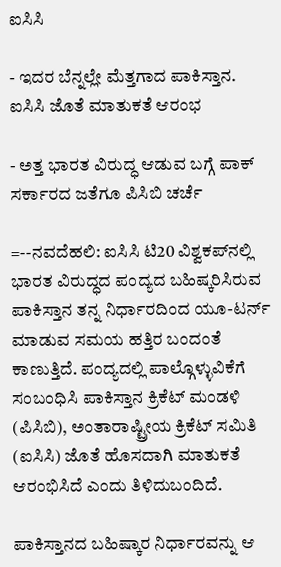ಐಸಿಸಿ

- ಇದರ ಬೆನ್ನಲ್ಲೇ ಮೆತ್ತಗಾದ ಪಾಕಿಸ್ತಾನ. ಐಸಿಸಿ ಜೊತೆ ಮಾತುಕತೆ ಆರಂಭ

- ಅತ್ತ ಭಾರತ ವಿರುದ್ಧ ಆಡುವ ಬಗ್ಗೆ ಪಾಕ್‌ ಸರ್ಕಾರದ ಜತೆಗೂ ಪಿಸಿಬಿ ಚರ್ಚೆ

=--ನವದೆಹಲಿ: ಐಸಿಸಿ ಟಿ20 ವಿಶ್ವಕಪ್‌ನಲ್ಲಿ ಭಾರತ ವಿರುದ್ಧದ ಪಂದ್ಯದ ಬಹಿಷ್ಕರಿಸಿರುವ ಪಾಕಿಸ್ತಾನ ತನ್ನ ನಿರ್ಧಾರದಿಂದ ಯೂ-ಟರ್ನ್‌ ಮಾಡುವ ಸಮಯ ಹತ್ತಿರ ಬಂದಂತೆ ಕಾಣುತ್ತಿದೆ. ಪಂದ್ಯದಲ್ಲಿ ಪಾಲ್ಗೊಳ್ಳುವಿಕೆಗೆ ಸಂಬಂಧಿಸಿ ಪಾಕಿಸ್ತಾನ ಕ್ರಿಕೆಟ್‌ ಮಂಡಳಿ (ಪಿಸಿಬಿ), ಅಂತಾರಾಷ್ಟ್ರೀಯ ಕ್ರಿಕೆಟ್‌ ಸಮಿತಿ (ಐಸಿಸಿ) ಜೊತೆ ಹೊಸದಾಗಿ ಮಾತುಕತೆ ಆರಂಭಿಸಿದೆ ಎಂದು ತಿಳಿದುಬಂದಿದೆ.

ಪಾಕಿಸ್ತಾನದ ಬಹಿಷ್ಕಾರ ನಿರ್ಧಾರವನ್ನು ಆ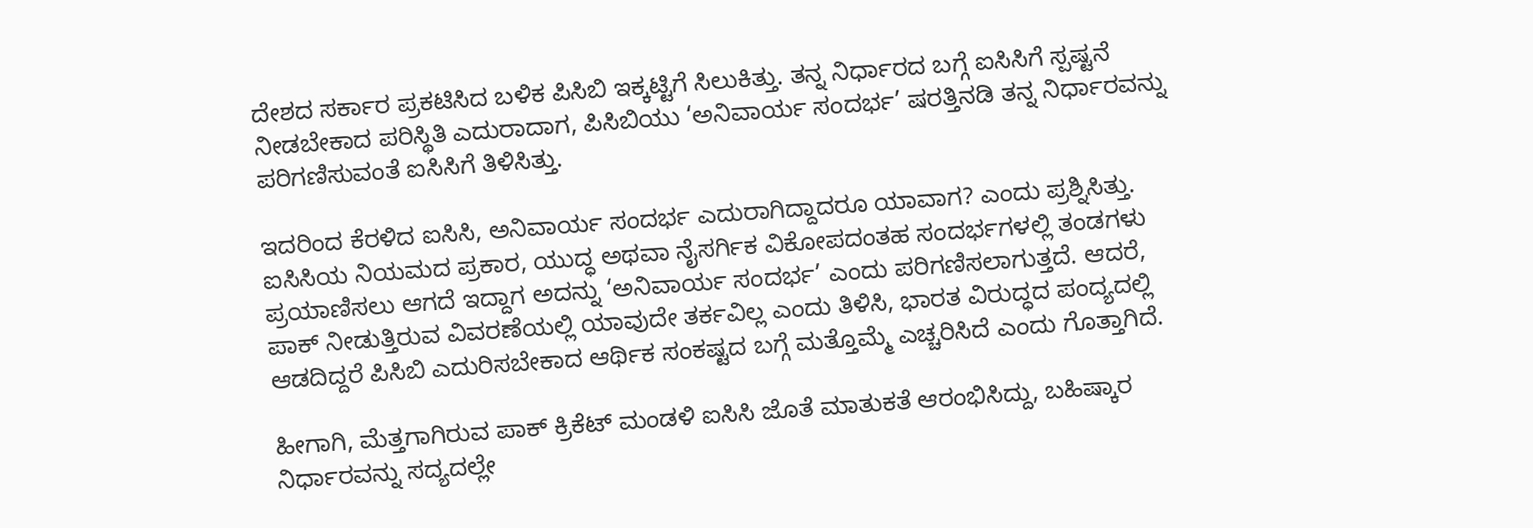ದೇಶದ ಸರ್ಕಾರ ಪ್ರಕಟಿಸಿದ ಬಳಿಕ ಪಿಸಿಬಿ ಇಕ್ಕಟ್ಟಿಗೆ ಸಿಲುಕಿತ್ತು. ತನ್ನ ನಿರ್ಧಾರದ ಬಗ್ಗೆ ಐಸಿಸಿಗೆ ಸ್ಪಷ್ಟನೆ ನೀಡಬೇಕಾದ ಪರಿಸ್ಥಿತಿ ಎದುರಾದಾಗ, ಪಿಸಿಬಿಯು ‘ಅನಿವಾರ್ಯ ಸಂದರ್ಭ’ ಷರತ್ತಿನಡಿ ತನ್ನ ನಿರ್ಧಾರವನ್ನು ಪರಿಗಣಿಸುವಂತೆ ಐಸಿಸಿಗೆ ತಿಳಿಸಿತ್ತು.

ಇದರಿಂದ ಕೆರಳಿದ ಐಸಿಸಿ, ಅನಿವಾರ್ಯ ಸಂದರ್ಭ ಎದುರಾಗಿದ್ದಾದರೂ ಯಾವಾಗ? ಎಂದು ಪ್ರಶ್ನಿಸಿತ್ತು. ಐಸಿಸಿಯ ನಿಯಮದ ಪ್ರಕಾರ, ಯುದ್ಧ ಅಥವಾ ನೈಸರ್ಗಿಕ ವಿಕೋಪದಂತಹ ಸಂದರ್ಭಗಳಲ್ಲಿ ತಂಡಗಳು ಪ್ರಯಾಣಿಸಲು ಆಗದೆ ಇದ್ದಾಗ ಅದನ್ನು ‘ಅನಿವಾರ್ಯ ಸಂದರ್ಭ’ ಎಂದು ಪರಿಗಣಿಸಲಾಗುತ್ತದೆ. ಆದರೆ, ಪಾಕ್‌ ನೀಡುತ್ತಿರುವ ವಿವರಣೆಯಲ್ಲಿ ಯಾವುದೇ ತರ್ಕವಿಲ್ಲ ಎಂದು ತಿಳಿಸಿ, ಭಾರತ ವಿರುದ್ಧದ ಪಂದ್ಯದಲ್ಲಿ ಆಡದಿದ್ದರೆ ಪಿಸಿಬಿ ಎದುರಿಸಬೇಕಾದ ಆರ್ಥಿಕ ಸಂಕಷ್ಟದ ಬಗ್ಗೆ ಮತ್ತೊಮ್ಮೆ ಎಚ್ಚರಿಸಿದೆ ಎಂದು ಗೊತ್ತಾಗಿದೆ.

ಹೀಗಾಗಿ, ಮೆತ್ತಗಾಗಿರುವ ಪಾಕ್‌ ಕ್ರಿಕೆಟ್‌ ಮಂಡಳಿ ಐಸಿಸಿ ಜೊತೆ ಮಾತುಕತೆ ಆರಂಭಿಸಿದ್ದು, ಬಹಿಷ್ಕಾರ ನಿರ್ಧಾರವನ್ನು ಸದ್ಯದಲ್ಲೇ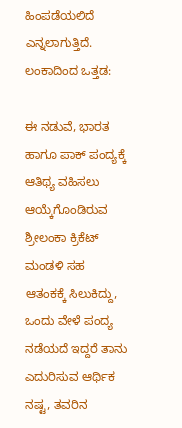ಹಿಂಪಡೆಯಲಿದೆ ಎನ್ನಲಾಗುತ್ತಿದೆ. ಲಂಕಾದಿಂದ ಒತ್ತಡ:

ಈ ನಡುವೆ, ಭಾರತ ಹಾಗೂ ಪಾಕ್‌ ಪಂದ್ಯಕ್ಕೆ ಆತಿಥ್ಯ ವಹಿಸಲು ಆಯ್ಕೆಗೊಂಡಿರುವ ಶ್ರೀಲಂಕಾ ಕ್ರಿಕೆಟ್‌ ಮಂಡಳಿ ಸಹ ಆತಂಕಕ್ಕೆ ಸಿಲುಕಿದ್ದು, ಒಂದು ವೇಳೆ ಪಂದ್ಯ ನಡೆಯದೆ ಇದ್ದರೆ ತಾನು ಎದುರಿಸುವ ಆರ್ಥಿಕ ನಷ್ಟ, ತವರಿನ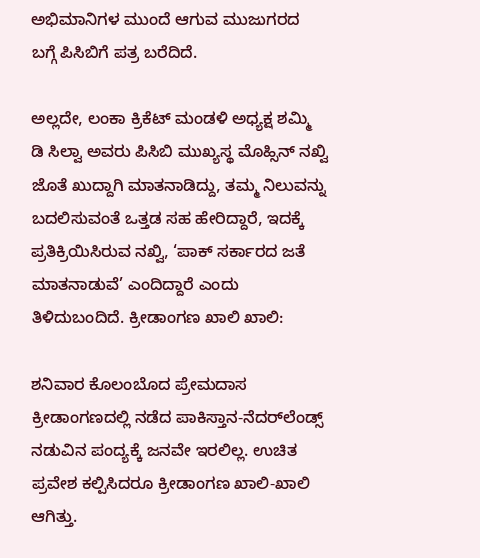ಅಭಿಮಾನಿಗಳ ಮುಂದೆ ಆಗುವ ಮುಜುಗರದ ಬಗ್ಗೆ ಪಿಸಿಬಿಗೆ ಪತ್ರ ಬರೆದಿದೆ.

ಅಲ್ಲದೇ, ಲಂಕಾ ಕ್ರಿಕೆಟ್‌ ಮಂಡಳಿ ಅಧ್ಯಕ್ಷ ಶಮ್ಮಿ ಡಿ ಸಿಲ್ವಾ ಅವರು ಪಿಸಿಬಿ ಮುಖ್ಯಸ್ಥ ಮೊಹ್ಸಿನ್‌ ನಖ್ವಿ ಜೊತೆ ಖುದ್ದಾಗಿ ಮಾತನಾಡಿದ್ದು, ತಮ್ಮ ನಿಲುವನ್ನು ಬದಲಿಸುವಂತೆ ಒತ್ತಡ ಸಹ ಹೇರಿದ್ದಾರೆ, ಇದಕ್ಕೆ ಪ್ರತಿಕ್ರಿಯಿಸಿರುವ ನಖ್ವಿ, ‘ಪಾಕ್ ಸರ್ಕಾರದ ಜತೆ ಮಾತನಾಡುವೆ’ ಎಂದಿದ್ದಾರೆ ಎಂದು ತಿಳಿದುಬಂದಿದೆ. ಕ್ರೀಡಾಂಗಣ ಖಾಲಿ ಖಾಲಿ:

ಶನಿವಾರ ಕೊಲಂಬೊದ ಪ್ರೇಮದಾಸ ಕ್ರೀಡಾಂಗಣದಲ್ಲಿ ನಡೆದ ಪಾಕಿಸ್ತಾನ-ನೆದರ್‌ಲೆಂಡ್ಸ್‌ ನಡುವಿನ ಪಂದ್ಯಕ್ಕೆ ಜನವೇ ಇರಲಿಲ್ಲ. ಉಚಿತ ಪ್ರವೇಶ ಕಲ್ಪಿಸಿದರೂ ಕ್ರೀಡಾಂಗಣ ಖಾಲಿ-ಖಾಲಿ ಆಗಿತ್ತು.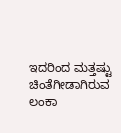ಇದರಿಂದ ಮತ್ತಷ್ಟು ಚಿಂತೆಗೀಡಾಗಿರುವ ಲಂಕಾ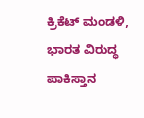ಕ್ರಿಕೆಟ್‌ ಮಂಡಳಿ, ಭಾರತ ವಿರುದ್ಧ ಪಾಕಿಸ್ತಾನ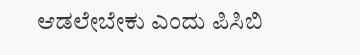ಆಡಲೇಬೇಕು ಎಂದು ಪಿಸಿಬಿ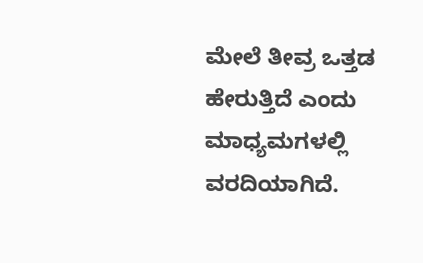ಮೇಲೆ ತೀವ್ರ ಒತ್ತಡ ಹೇರುತ್ತಿದೆ ಎಂದು ಮಾಧ್ಯಮಗಳಲ್ಲಿ ವರದಿಯಾಗಿದೆ.